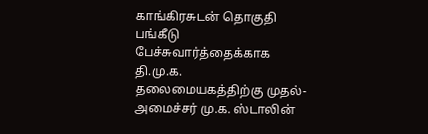காங்கிரசுடன் தொகுதி பங்கீடு பேச்சுவார்த்தைக்காக தி.மு.க. தலைமையகத்திற்கு முதல்-அமைச்சர் மு.க. ஸ்டாலின்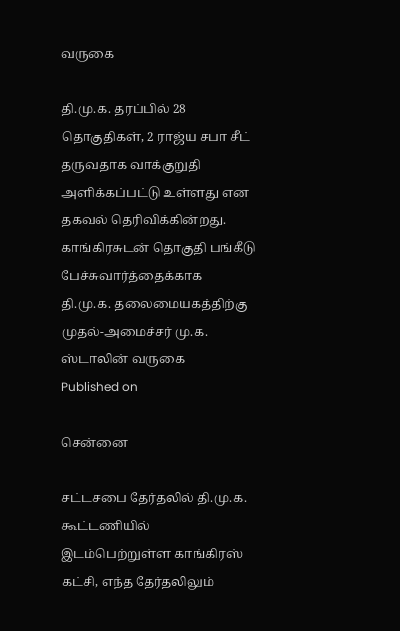வருகை

தி.மு.க. தரப்பில் 28 தொகுதிகள், 2 ராஜ்ய சபா சீட் தருவதாக வாக்குறுதி அளிக்கப்பட்டு உள்ளது என தகவல் தெரிவிக்கின்றது.
காங்கிரசுடன் தொகுதி பங்கீடு பேச்சுவார்த்தைக்காக தி.மு.க. தலைமையகத்திற்கு முதல்-அமைச்சர் மு.க. ஸ்டாலின் வருகை
Published on

சென்னை

சட்டசபை தேர்தலில் தி.மு.க. கூட்டணியில் இடம்பெற்றுள்ள காங்கிரஸ் கட்சி, எந்த தேர்தலிலும்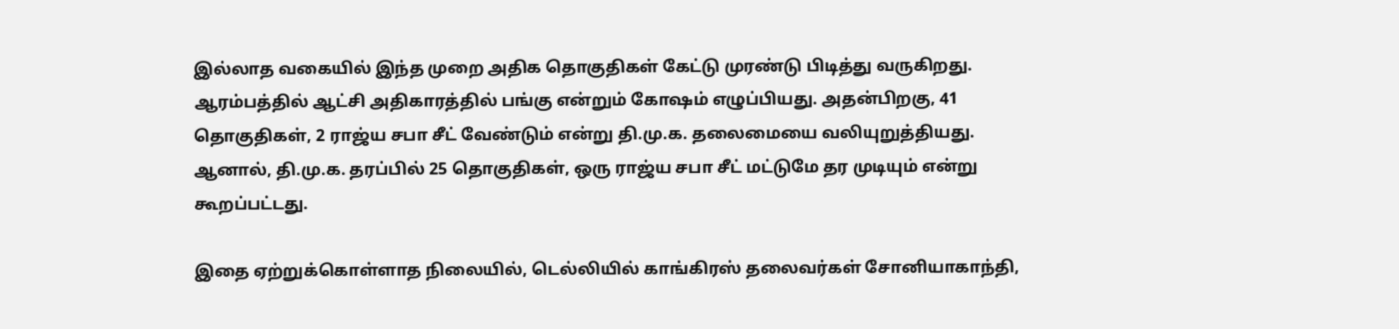இல்லாத வகையில் இந்த முறை அதிக தொகுதிகள் கேட்டு முரண்டு பிடித்து வருகிறது. ஆரம்பத்தில் ஆட்சி அதிகாரத்தில் பங்கு என்றும் கோஷம் எழுப்பியது. அதன்பிறகு, 41 தொகுதிகள், 2 ராஜ்ய சபா சீட் வேண்டும் என்று தி.மு.க. தலைமையை வலியுறுத்தியது. ஆனால், தி.மு.க. தரப்பில் 25 தொகுதிகள், ஒரு ராஜ்ய சபா சீட் மட்டுமே தர முடியும் என்று கூறப்பட்டது.

இதை ஏற்றுக்கொள்ளாத நிலையில், டெல்லியில் காங்கிரஸ் தலைவர்கள் சோனியாகாந்தி,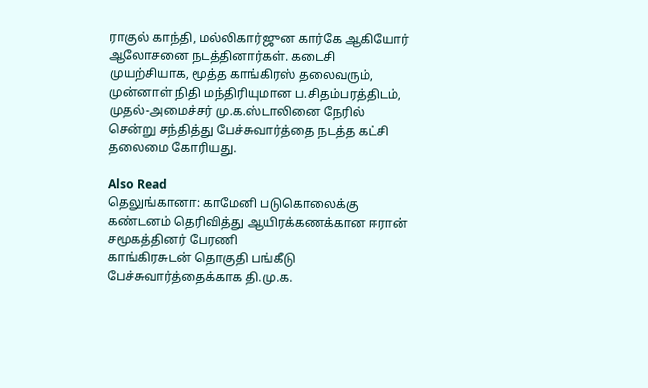ராகுல் காந்தி, மல்லிகார்ஜுன கார்கே ஆகியோர் ஆலோசனை நடத்தினார்கள். கடைசி முயற்சியாக, மூத்த காங்கிரஸ் தலைவரும், முன்னாள் நிதி மந்திரியுமான ப.சிதம்பரத்திடம், முதல்-அமைச்சர் மு.க.ஸ்டாலினை நேரில் சென்று சந்தித்து பேச்சுவார்த்தை நடத்த கட்சி தலைமை கோரியது.

Also Read
தெலுங்கானா: காமேனி படுகொலைக்கு கண்டனம் தெரிவித்து ஆயிரக்கணக்கான ஈரான் சமூகத்தினர் பேரணி
காங்கிரசுடன் தொகுதி பங்கீடு பேச்சுவார்த்தைக்காக தி.மு.க.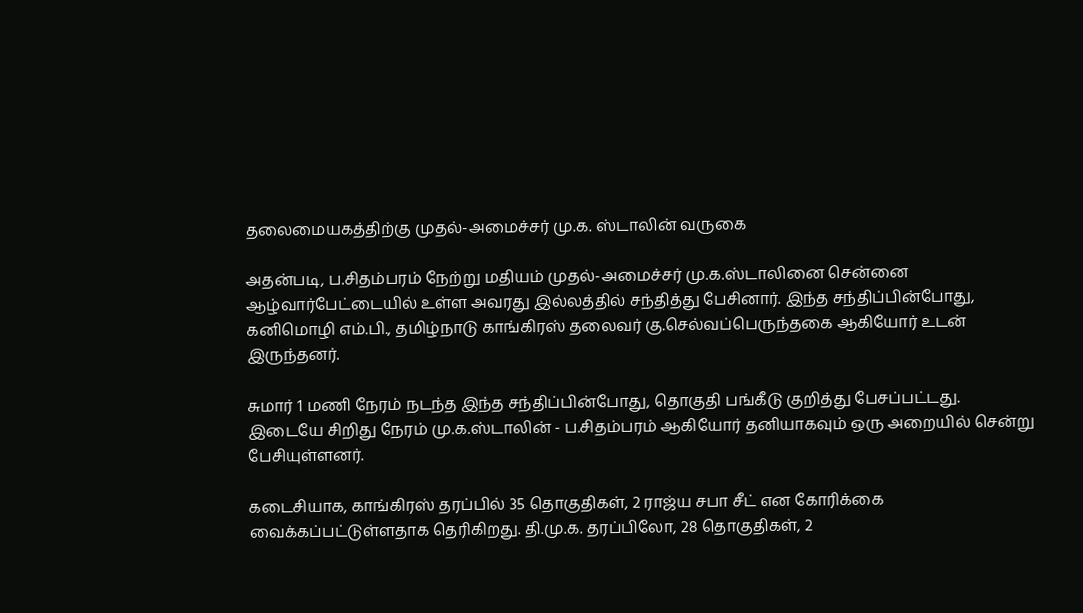தலைமையகத்திற்கு முதல்-அமைச்சர் மு.க. ஸ்டாலின் வருகை

அதன்படி, ப.சிதம்பரம் நேற்று மதியம் முதல்-அமைச்சர் மு.க.ஸ்டாலினை சென்னை ஆழ்வார்பேட்டையில் உள்ள அவரது இல்லத்தில் சந்தித்து பேசினார். இந்த சந்திப்பின்போது, கனிமொழி எம்.பி., தமிழ்நாடு காங்கிரஸ் தலைவர் கு.செல்வப்பெருந்தகை ஆகியோர் உடன் இருந்தனர்.

சுமார் 1 மணி நேரம் நடந்த இந்த சந்திப்பின்போது, தொகுதி பங்கீடு குறித்து பேசப்பட்டது. இடையே சிறிது நேரம் மு.க.ஸ்டாலின் - ப.சிதம்பரம் ஆகியோர் தனியாகவும் ஒரு அறையில் சென்று பேசியுள்ளனர்.

கடைசியாக, காங்கிரஸ் தரப்பில் 35 தொகுதிகள், 2 ராஜ்ய சபா சீட் என கோரிக்கை வைக்கப்பட்டுள்ளதாக தெரிகிறது. தி.மு.க. தரப்பிலோ, 28 தொகுதிகள், 2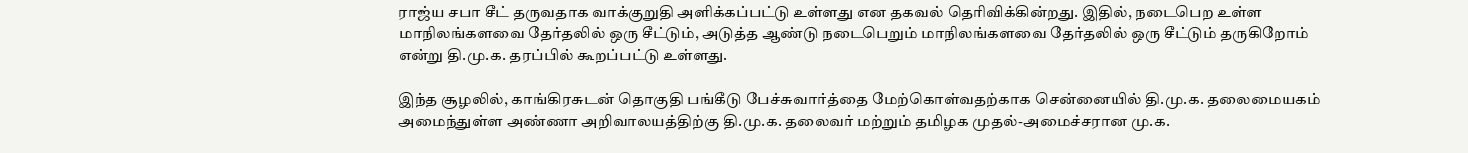ராஜ்ய சபா சீட் தருவதாக வாக்குறுதி அளிக்கப்பட்டு உள்ளது என தகவல் தெரிவிக்கின்றது. இதில், நடைபெற உள்ள மாநிலங்களவை தேர்தலில் ஒரு சீட்டும், அடுத்த ஆண்டு நடைபெறும் மாநிலங்களவை தேர்தலில் ஒரு சீட்டும் தருகிறோம் என்று தி.மு.க. தரப்பில் கூறப்பட்டு உள்ளது.

இந்த சூழலில், காங்கிரசுடன் தொகுதி பங்கீடு பேச்சுவார்த்தை மேற்கொள்வதற்காக சென்னையில் தி.மு.க. தலைமையகம் அமைந்துள்ள அண்ணா அறிவாலயத்திற்கு தி.மு.க. தலைவர் மற்றும் தமிழக முதல்-அமைச்சரான மு.க.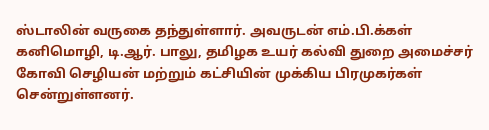ஸ்டாலின் வருகை தந்துள்ளார். அவருடன் எம்.பி.க்கள் கனிமொழி, டி.ஆர். பாலு, தமிழக உயர் கல்வி துறை அமைச்சர் கோவி செழியன் மற்றும் கட்சியின் முக்கிய பிரமுகர்கள் சென்றுள்ளனர்.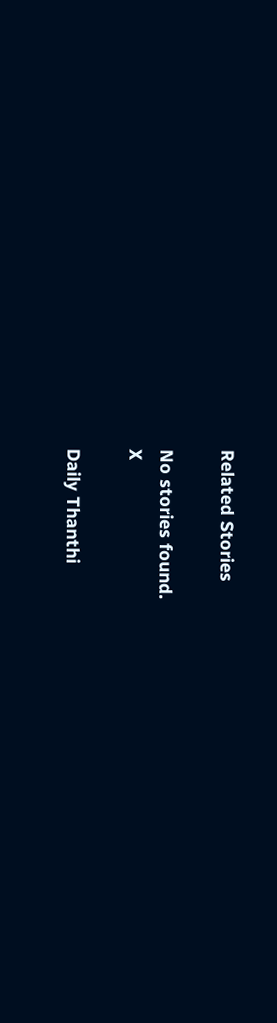Related Stories

No stories found.
X

Daily Thanthi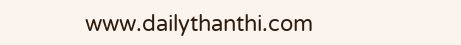www.dailythanthi.com